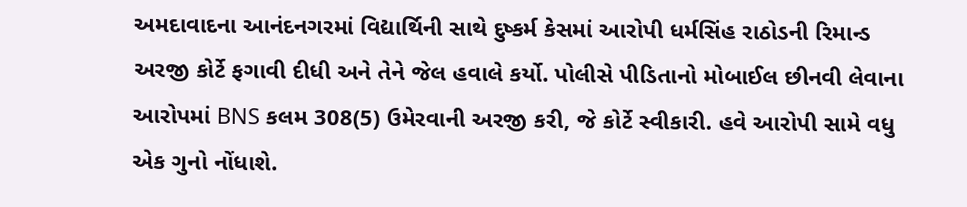અમદાવાદના આનંદનગરમાં વિદ્યાર્થિની સાથે દુષ્કર્મ કેસમાં આરોપી ધર્મસિંહ રાઠોડની રિમાન્ડ અરજી કોર્ટે ફગાવી દીધી અને તેને જેલ હવાલે કર્યો. પોલીસે પીડિતાનો મોબાઈલ છીનવી લેવાના આરોપમાં BNS કલમ 308(5) ઉમેરવાની અરજી કરી, જે કોર્ટે સ્વીકારી. હવે આરોપી સામે વધુ એક ગુનો નોંધાશે.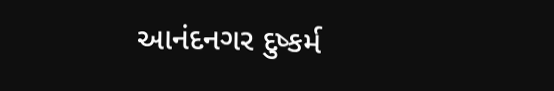આનંદનગર દુષ્કર્મ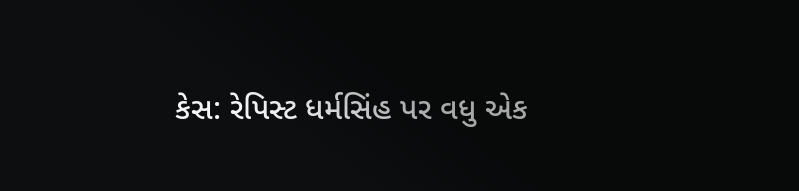કેસ: રેપિસ્ટ ધર્મસિંહ પર વધુ એક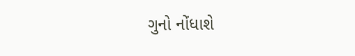ગુનો નોંધાશે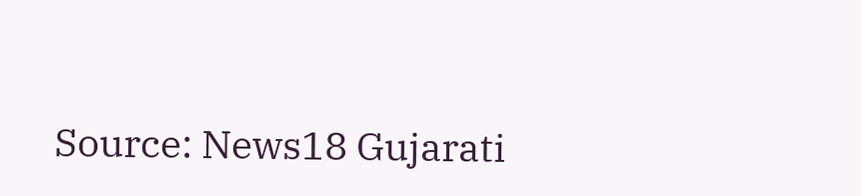Source: News18 Gujarati